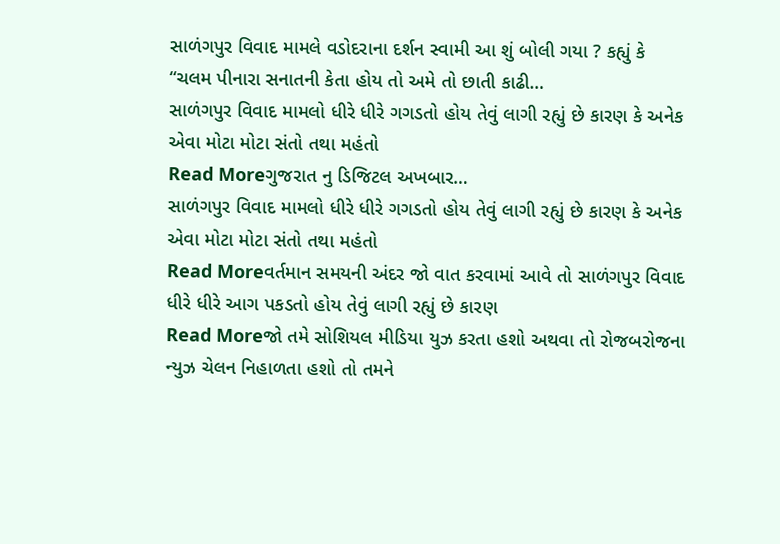સાળંગપુર વિવાદ મામલે વડોદરાના દર્શન સ્વામી આ શું બોલી ગયા ? કહ્યું કે “ચલમ પીનારા સનાતની કેતા હોય તો અમે તો છાતી કાઢી…
સાળંગપુર વિવાદ મામલો ધીરે ધીરે ગગડતો હોય તેવું લાગી રહ્યું છે કારણ કે અનેક એવા મોટા મોટા સંતો તથા મહંતો
Read Moreગુજરાત નુ ડિજિટલ અખબાર…
સાળંગપુર વિવાદ મામલો ધીરે ધીરે ગગડતો હોય તેવું લાગી રહ્યું છે કારણ કે અનેક એવા મોટા મોટા સંતો તથા મહંતો
Read Moreવર્તમાન સમયની અંદર જો વાત કરવામાં આવે તો સાળંગપુર વિવાદ ધીરે ધીરે આગ પકડતો હોય તેવું લાગી રહ્યું છે કારણ
Read Moreજો તમે સોશિયલ મીડિયા યુઝ કરતા હશો અથવા તો રોજબરોજના ન્યુઝ ચેલન નિહાળતા હશો તો તમને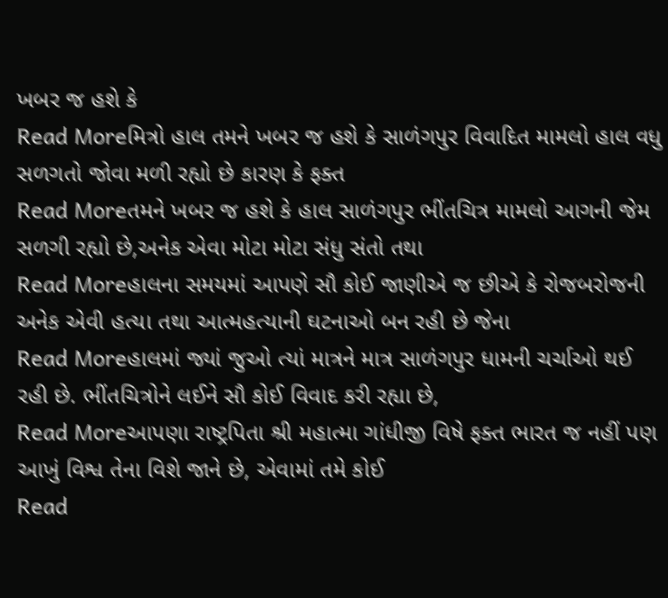ખબર જ હશે કે
Read Moreમિત્રો હાલ તમને ખબર જ હશે કે સાળંગપુર વિવાદિત મામલો હાલ વધુ સળગતો જોવા મળી રહ્યો છે કારણ કે ફક્ત
Read Moreતમને ખબર જ હશે કે હાલ સાળંગપુર ભીંતચિત્ર મામલો આગની જેમ સળગી રહ્યો છે,અનેક એવા મોટા મોટા સંધુ સંતો તથા
Read Moreહાલના સમયમાં આપણે સૌ કોઈ જાણીએ જ છીએ કે રોજબરોજની અનેક એવી હત્યા તથા આત્મહત્યાની ઘટનાઓ બન રહી છે જેના
Read Moreહાલમાં જ્યાં જુઓ ત્યાં માત્રને માત્ર સાળંગપુર ધામની ચર્ચાઓ થઈ રહી છે. ભીંતચિત્રોને લઈને સૌ કોઈ વિવાદ કરી રહ્યા છે,
Read Moreઆપણા રાષ્ટ્રપિતા શ્રી મહાત્મા ગાંધીજી વિષે ફક્ત ભારત જ નહીં પણ આખું વિશ્વ તેના વિશે જાને છે, એવામાં તમે કોઈ
Read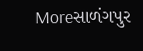Moreસાળંગપુર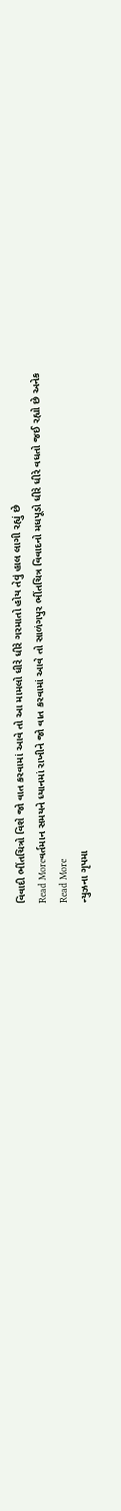વિવાદી ભીંતચિત્રો વિશે જો વાત કરવામાં આવે તો આ મામલો ધીરે ધીરે ગરમાતો હોય તેવું હાલ લાગી રહ્યું છે
Read Moreવર્તમાન સમયને ધ્યાનમાં રાખીને જો વાત કરવામાં આવે તો સાળંગપુર ભીંતચિત્ર વિવાદનો મધપૂડો ધીરે ધીરે વધતો જઈ રહ્યો છે અનેક
Read More
ન્યુઝના ગૃપમા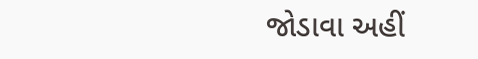જોડાવા અહીં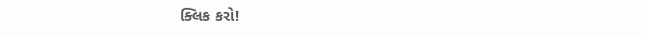ક્લિક કરો!